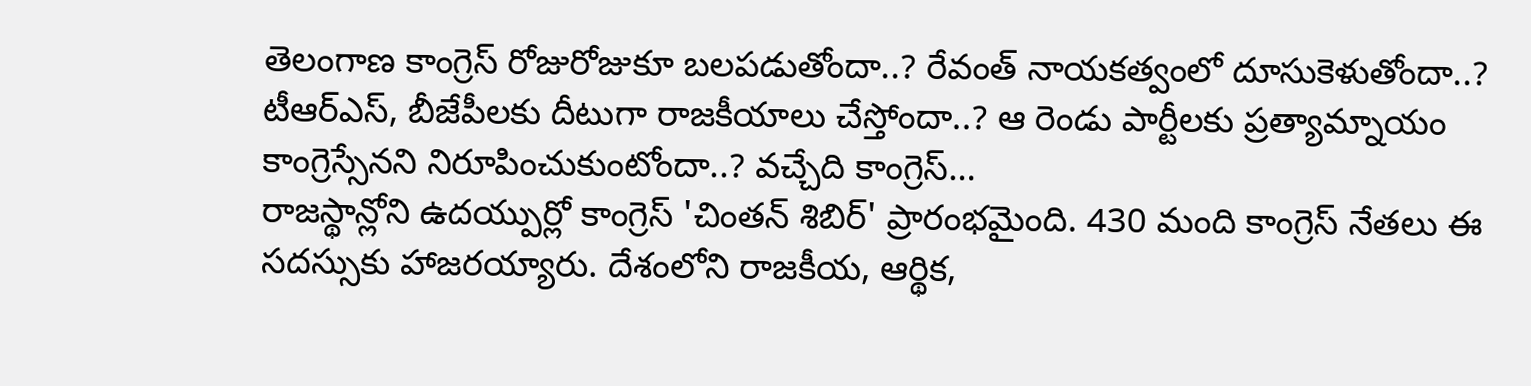తెలంగాణ కాంగ్రెస్ రోజురోజుకూ బలపడుతోందా..? రేవంత్ నాయకత్వంలో దూసుకెళుతోందా..? టీఆర్ఎస్, బీజేపీలకు దీటుగా రాజకీయాలు చేస్తోందా..? ఆ రెండు పార్టీలకు ప్రత్యామ్నాయం కాంగ్రెస్సేనని నిరూపించుకుంటోందా..? వచ్చేది కాంగ్రెస్…
రాజస్థాన్లోని ఉదయ్పుర్లో కాంగ్రెస్ 'చింతన్ శిబిర్' ప్రారంభమైంది. 430 మంది కాంగ్రెస్ నేతలు ఈ సదస్సుకు హాజరయ్యారు. దేశంలోని రాజకీయ, ఆర్థిక,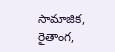సామాజిక, రైతాంగ,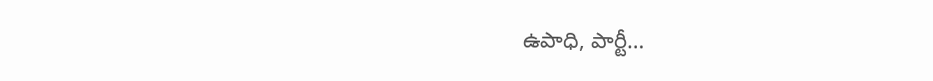ఉపాధి, పార్టీ…